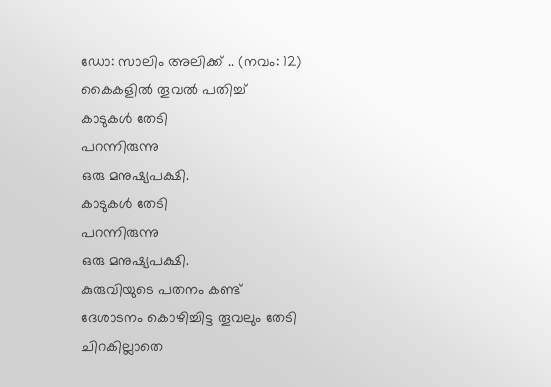ഡോ: സാലിം അലിക്ക് .. (നവം: 12)
കൈകളിൽ തൂവൽ പതിച്ച്
കാടുകൾ തേടി
പറന്നിരുന്നു
ഒരു മനുഷ്യപക്ഷി.
കാടുകൾ തേടി
പറന്നിരുന്നു
ഒരു മനുഷ്യപക്ഷി.
കുരുവിയുടെ പതനം കണ്ട്
ദേശാടനം കൊഴിച്ചിട്ട തൂവലും തേടി
ചിറകില്ലാതെ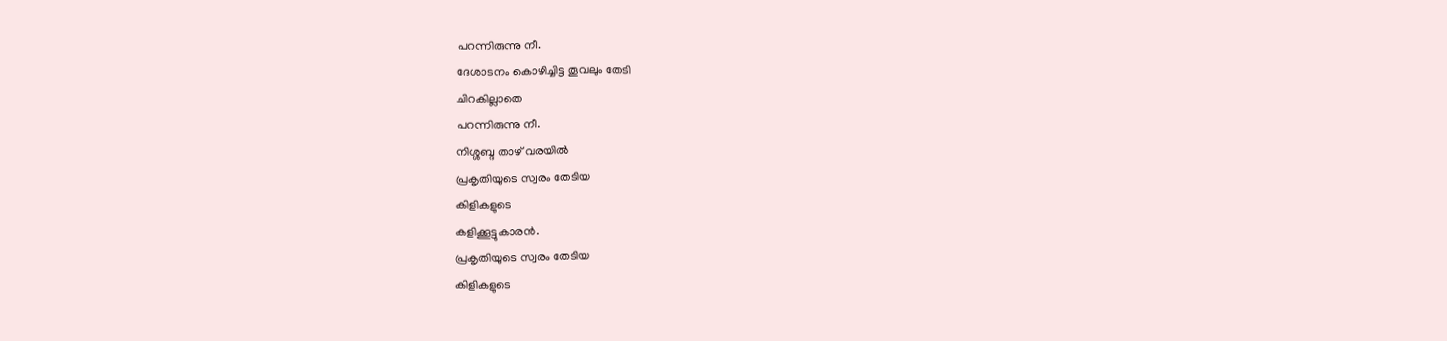പറന്നിരുന്നു നീ.
ദേശാടനം കൊഴിച്ചിട്ട തൂവലും തേടി
ചിറകില്ലാതെ
പറന്നിരുന്നു നീ.
നിശ്ശബ്ദ താഴ് വരയിൽ
പ്രകൃതിയുടെ സ്വരം തേടിയ
കിളികളുടെ
കളിക്കൂട്ടുകാരൻ.
പ്രകൃതിയുടെ സ്വരം തേടിയ
കിളികളുടെ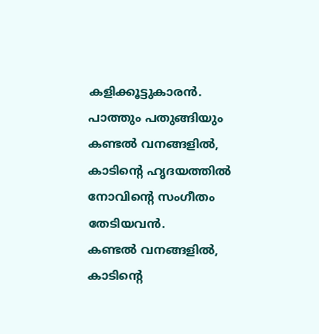കളിക്കൂട്ടുകാരൻ.
പാത്തും പതുങ്ങിയും
കണ്ടൽ വനങ്ങളിൽ,
കാടിന്റെ ഹൃദയത്തിൽ
നോവിന്റെ സംഗീതം തേടിയവൻ.
കണ്ടൽ വനങ്ങളിൽ,
കാടിന്റെ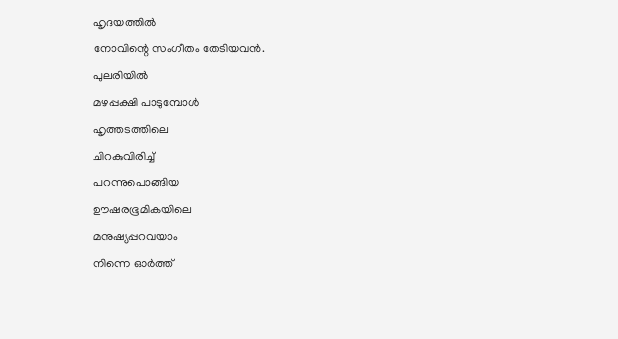ഹൃദയത്തിൽ
നോവിന്റെ സംഗീതം തേടിയവൻ.
പുലരിയിൽ
മഴപ്പക്ഷി പാടുമ്പോൾ
ഹൃത്തടത്തിലെ
ചിറകുവിരിച്ച്
പറന്നുപൊങ്ങിയ
ഊഷരഭൂമികയിലെ
മനുഷ്യപ്പറവയാം
നിന്നെ ഓർത്ത്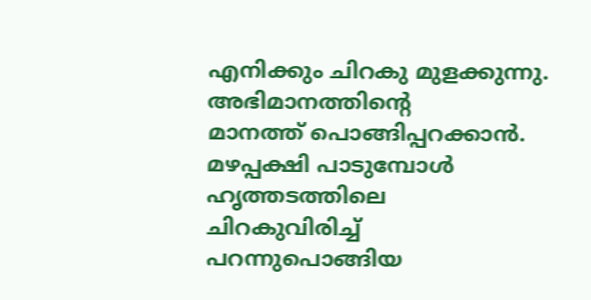എനിക്കും ചിറകു മുളക്കുന്നു.
അഭിമാനത്തിന്റെ
മാനത്ത് പൊങ്ങിപ്പറക്കാൻ.
മഴപ്പക്ഷി പാടുമ്പോൾ
ഹൃത്തടത്തിലെ
ചിറകുവിരിച്ച്
പറന്നുപൊങ്ങിയ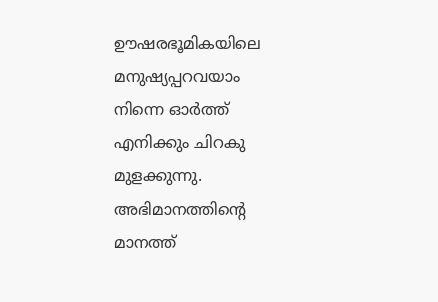ഊഷരഭൂമികയിലെ
മനുഷ്യപ്പറവയാം
നിന്നെ ഓർത്ത്
എനിക്കും ചിറകു മുളക്കുന്നു.
അഭിമാനത്തിന്റെ
മാനത്ത്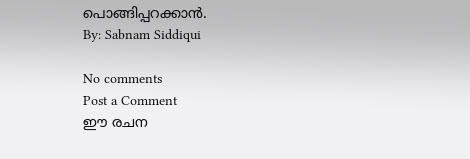പൊങ്ങിപ്പറക്കാൻ.
By: Sabnam Siddiqui

No comments
Post a Comment
ഈ രചന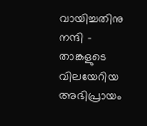വായിച്ചതിനു നന്ദി - താങ്കളുടെ വിലയേറിയ അഭിപ്രായം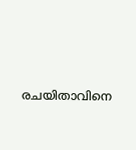രചയിതാവിനെ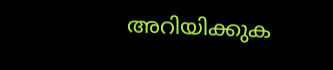അറിയിക്കുക